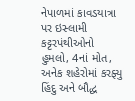નેપાળમાં કાવડયાત્રા પર ઇસ્લામી કટ્ટરપંથીઓનો હુમલો, 4નાં મોત, અનેક શહેરોમાં કરફ્યુ
હિંદુ અને બૌદ્ધ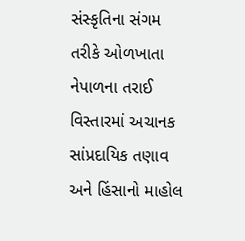સંસ્કૃતિના સંગમ તરીકે ઓળખાતા નેપાળના તરાઈ વિસ્તારમાં અચાનક સાંપ્રદાયિક તણાવ અને હિંસાનો માહોલ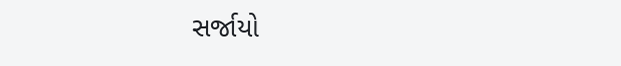સર્જાયો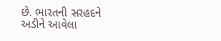છે. ભારતની સરહદને અડીને આવેલા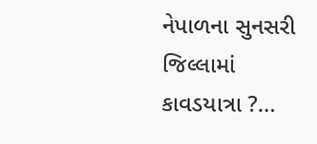નેપાળના સુનસરી જિલ્લામાં કાવડયાત્રા ?...